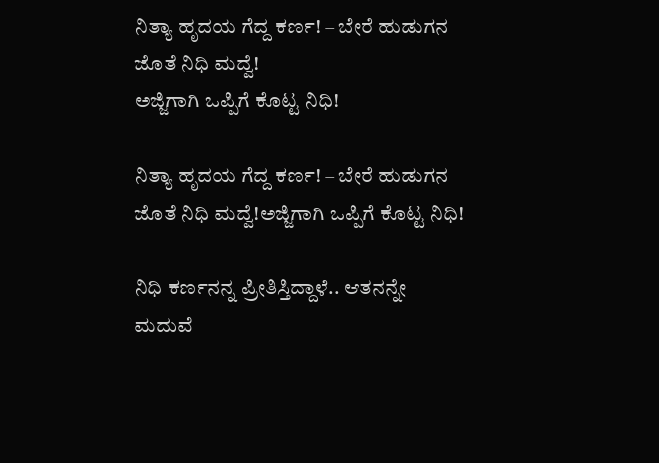ನಿತ್ಯಾ ಹೃದಯ ಗೆದ್ದ ಕರ್ಣ! – ಬೇರೆ ಹುಡುಗನ ಜೊತೆ ನಿಧಿ ಮದ್ವೆ!
ಅಜ್ಜಿಗಾಗಿ ಒಪ್ಪಿಗೆ ಕೊಟ್ಟ ನಿಧಿ!

ನಿತ್ಯಾ ಹೃದಯ ಗೆದ್ದ ಕರ್ಣ! – ಬೇರೆ ಹುಡುಗನ ಜೊತೆ ನಿಧಿ ಮದ್ವೆ!ಅಜ್ಜಿಗಾಗಿ ಒಪ್ಪಿಗೆ ಕೊಟ್ಟ ನಿಧಿ!

ನಿಧಿ ಕರ್ಣನನ್ನ ಪ್ರೀತಿಸ್ತಿದ್ದಾಳೆ.. ಆತನನ್ನೇ ಮದುವೆ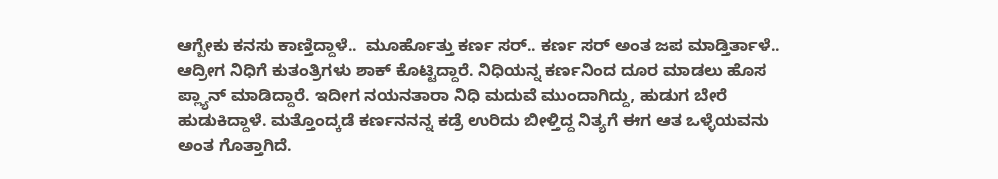ಆಗ್ಬೇಕು ಕನಸು ಕಾಣ್ತಿದ್ದಾಳೆ..  ಮೂರ್ಹೊತ್ತು ಕರ್ಣ ಸರ್.. ಕರ್ಣ ಸರ್‌ ಅಂತ ಜಪ ಮಾಡ್ತಿರ್ತಾಳೆ.. ಆದ್ರೀಗ ನಿಧಿಗೆ ಕುತಂತ್ರಿಗಳು ಶಾಕ್‌ ಕೊಟ್ಟಿದ್ದಾರೆ. ನಿಧಿಯನ್ನ ಕರ್ಣನಿಂದ ದೂರ ಮಾಡಲು ಹೊಸ ಪ್ಲ್ಯಾನ್‌ ಮಾಡಿದ್ದಾರೆ. ಇದೀಗ ನಯನತಾರಾ ನಿಧಿ ಮದುವೆ ಮುಂದಾಗಿದ್ದು, ಹುಡುಗ ಬೇರೆ ಹುಡುಕಿದ್ದಾಳೆ. ಮತ್ತೊಂದ್ಕಡೆ ಕರ್ಣನನನ್ನ ಕಡ್ರೆ ಉರಿದು ಬೀಳ್ತಿದ್ದ ನಿತ್ಯಗೆ ಈಗ ಆತ ಒಳ್ಳೆಯವನು ಅಂತ ಗೊತ್ತಾಗಿದೆ.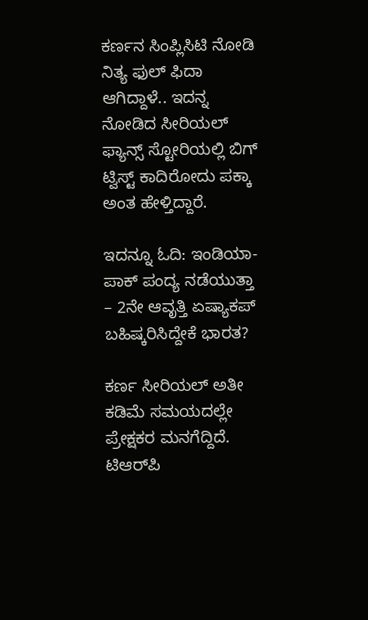ಕರ್ಣನ ಸಿಂಪ್ಲಿಸಿಟಿ ನೋಡಿ ನಿತ್ಯ ಫುಲ್‌ ಫಿದಾ ಆಗಿದ್ದಾಳೆ.. ಇದನ್ನ ನೋಡಿದ ಸೀರಿಯಲ್‌ ಫ್ಯಾನ್ಸ್‌ ಸ್ಟೋರಿಯಲ್ಲಿ ಬಿಗ್‌ ಟ್ವಿಸ್ಟ್‌ ಕಾದಿರೋದು ಪಕ್ಕಾ ಅಂತ ಹೇಳ್ತಿದ್ದಾರೆ.

ಇದನ್ನೂ ಓದಿ: ಇಂಡಿಯಾ-ಪಾಕ್ ಪಂದ್ಯ ನಡೆಯುತ್ತಾ – 2ನೇ ಆವೃತ್ತಿ ಏಷ್ಯಾಕಪ್ ಬಹಿಷ್ಕರಿಸಿದ್ದೇಕೆ ಭಾರತ?

ಕರ್ಣ ಸೀರಿಯಲ್‌ ಅತೀ ಕಡಿಮೆ ಸಮಯದಲ್ಲೇ ಪ್ರೇಕ್ಷಕರ ಮನಗೆದ್ದಿದೆ. ಟಿಆರ್‌ಪಿ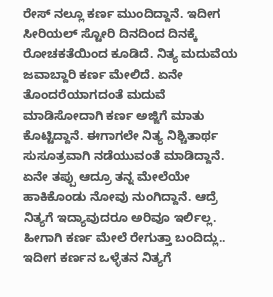ರೇಸ್‌ ನಲ್ಲೂ ಕರ್ಣ ಮುಂದಿದ್ದಾನೆ. ಇದೀಗ ಸೀರಿಯಲ್‌ ಸ್ಟೋರಿ ದಿನದಿಂದ ದಿನಕ್ಕೆ ರೋಚಕತೆಯಿಂದ ಕೂಡಿದೆ. ನಿತ್ಯ ಮದುವೆಯ ಜವಾಬ್ದಾರಿ ಕರ್ಣ ಮೇಲಿದೆ. ಏನೇ ತೊಂದರೆಯಾಗದಂತೆ ಮದುವೆ ಮಾಡಿಸೋದಾಗಿ ಕರ್ಣ ಅಜ್ಜಿಗೆ ಮಾತು ಕೊಟ್ಟಿದ್ದಾನೆ. ಈಗಾಗಲೇ ನಿತ್ಯ ನಿಶ್ಚಿತಾರ್ಥ ಸುಸೂತ್ರವಾಗಿ ನಡೆಯುವಂತೆ ಮಾಡಿದ್ದಾನೆ. ಏನೇ ತಪ್ಪು ಆದ್ರೂ ತನ್ನ ಮೇಲೆಯೇ ಹಾಕಿಕೊಂಡು ನೋವು ನುಂಗಿದ್ದಾನೆ. ಆದ್ರೆ ನಿತ್ಯಗೆ ಇದ್ಯಾವುದರೂ ಅರಿವೂ ಇರ್ಲಿಲ್ಲ. ಹೀಗಾಗಿ ಕರ್ಣ ಮೇಲೆ ರೇಗುತ್ತಾ ಬಂದಿದ್ಲು.. ಇದೀಗ ಕರ್ಣನ ಒಳ್ಳೆತನ ನಿತ್ಯಗೆ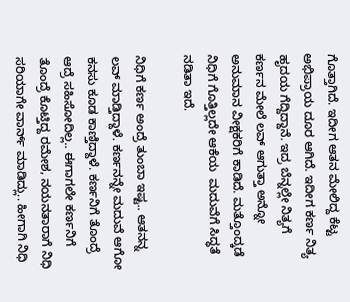ಗೊತ್ತಾಗಿದೆ. ಇದೀಗ ಆತನ ಮೇಲಿದ್ದ ಕೆಟ್ಟ ಅಭಿಪ್ರಾಯ ದೂರ ಆಗಿದೆ. ಇದೀಗ ಕರ್ಣ ನಿತ್ಯ ಹೃದಯ ಗೆದ್ದಿದ್ದಾನೆ. ಇದ್ರ ಬೆನ್ನಲ್ಲೇ ನಿತ್ಯಗೆ ಕರ್ಣನ ಮೇಲೆ ಲವ್‌ ಆಗುತ್ತಾ ಅನ್ನೋ ಅನುಮಾನ ವೀಕ್ಷಕರಿಗೆ ಕಾಡಿದೆ. ಮತ್ತೊಂದ್ಕಡೆ ನಿಧಿಗೆ ಗೊತ್ತಿಲ್ಲದೇ ಆಕೆಯ  ಮದುವೆಗೆ ಸಿದ್ಧತೆ ನಡಿತಾ ಇದೆ.

ನಿಧಿಗೆ ಕರ್ಣ ಅಂದ್ರೆ ತುಂಬಾ ಇಷ್ಟ.. ಆತನನ್ನ ಲವ್‌ ಮಾಡ್ತಿದ್ದಾಳೆ. ಕರ್ಣನನ್ನೇ ಮದುವೆ ಆಗೋ ಕನಸು ಕೂಡ ಕಾಣ್ತಿದ್ದಾಳೆ. ಕರ್ಣನಿಗೆ ತೊಂದ್ರೆ ಆದ್ರೆ ಸಹಿಸೋದಿಲ್ಲ.. ಈಗಾಗಲೇ ಕರ್ಣನಿಗೆ ತೊಂದ್ರೆ ಕೊಟ್ತಿದ್ದ ರಮೇಶ, ನಯನತಾರಾಗೆ ನಿಧಿ ಸರಿಯಾಗೇ ವಾರ್ನ್‌ ಮಾಡಿದ್ಲು.. ಹೀಗಾಗಿ ನಿಧಿ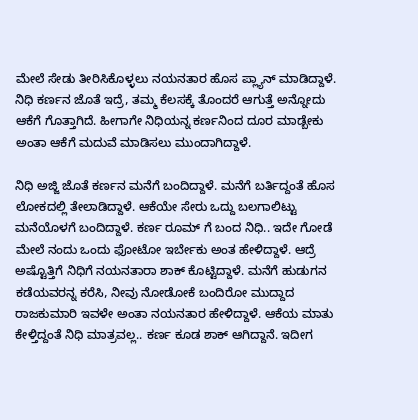ಮೇಲೆ ಸೇಡು ತೀರಿಸಿಕೊಳ್ಳಲು ನಯನತಾರ ಹೊಸ ಪ್ಲ್ಯಾನ್‌ ಮಾಡಿದ್ದಾಳೆ. ನಿಧಿ ಕರ್ಣನ ಜೊತೆ ಇದ್ರೆ, ತಮ್ಮ ಕೆಲಸಕ್ಕೆ ತೊಂದರೆ ಆಗುತ್ತೆ ಅನ್ನೋದು ಆಕೆಗೆ ಗೊತ್ತಾಗಿದೆ. ಹೀಗಾಗೇ ನಿಧಿಯನ್ನ ಕರ್ಣನಿಂದ ದೂರ ಮಾಡ್ಬೇಕು ಅಂತಾ ಆಕೆಗೆ ಮದುವೆ ಮಾಡಿಸಲು ಮುಂದಾಗಿದ್ದಾಳೆ.

ನಿಧಿ ಅಜ್ಜಿ ಜೊತೆ ಕರ್ಣನ ಮನೆಗೆ ಬಂದಿದ್ದಾಳೆ. ಮನೆಗೆ ಬರ್ತಿದ್ದಂತೆ ಹೊಸ ಲೋಕದಲ್ಲಿ ತೇಲಾಡಿದ್ದಾಳೆ. ಆಕೆಯೇ ಸೇರು ಒದ್ದು ಬಲಗಾಲಿಟ್ಟು ಮನೆಯೊಳಗೆ ಬಂದಿದ್ದಾಳೆ. ಕರ್ಣ ರೂಮ್‌ ಗೆ ಬಂದ ನಿಧಿ.. ಇದೇ ಗೋಡೆ ಮೇಲೆ ನಂದು ಒಂದು ಫೋಟೋ ಇರ್ಬೇಕು ಅಂತ ಹೇಳಿದ್ದಾಳೆ. ಆದ್ರೆ ಅಷ್ಟೊತ್ತಿಗೆ ನಿಧಿಗೆ ನಯನತಾರಾ ಶಾಕ್‌ ಕೊಟ್ಟಿದ್ದಾಳೆ. ಮನೆಗೆ ಹುಡುಗನ ಕಡೆಯವರನ್ನ ಕರೆಸಿ, ನೀವು ನೋಡೋಕೆ ಬಂದಿರೋ ಮುದ್ದಾದ ರಾಜಕುಮಾರಿ ಇವಳೇ ಅಂತಾ ನಯನತಾರ ಹೇಳಿದ್ದಾಳೆ. ಆಕೆಯ ಮಾತು ಕೇಳ್ತಿದ್ದಂತೆ ನಿಧಿ ಮಾತ್ರವಲ್ಲ.. ಕರ್ಣ ಕೂಡ ಶಾಕ್‌ ಆಗಿದ್ದಾನೆ. ಇದೀಗ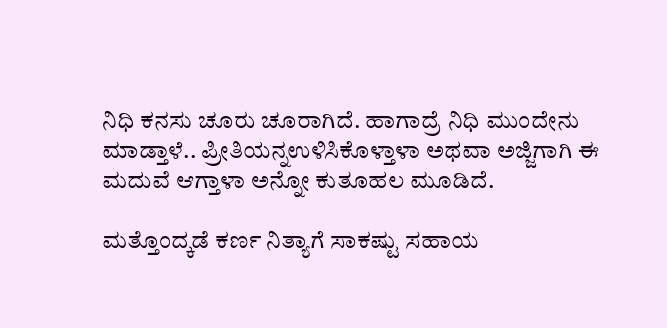ನಿಧಿ ಕನಸು ಚೂರು ಚೂರಾಗಿದೆ. ಹಾಗಾದ್ರೆ ನಿಧಿ ಮುಂದೇನು ಮಾಡ್ತಾಳೆ.. ಪ್ರೀತಿಯನ್ನಉಳಿಸಿಕೊಳ್ತಾಳಾ ಅಥವಾ ಅಜ್ಜಿಗಾಗಿ ಈ ಮದುವೆ ಆಗ್ತಾಳಾ ಅನ್ನೋ ಕುತೂಹಲ ಮೂಡಿದೆ.

ಮತ್ತೊಂದ್ಕಡೆ ಕರ್ಣ ನಿತ್ಯಾಗೆ ಸಾಕಷ್ಟು ಸಹಾಯ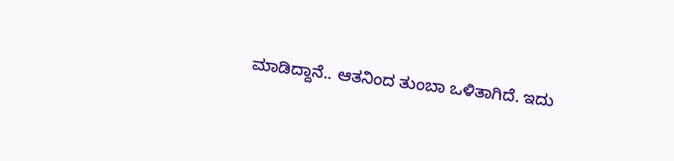ಮಾಡಿದ್ದಾನೆ.. ಆತನಿಂದ ತುಂಬಾ ಒಳಿತಾಗಿದೆ. ಇದು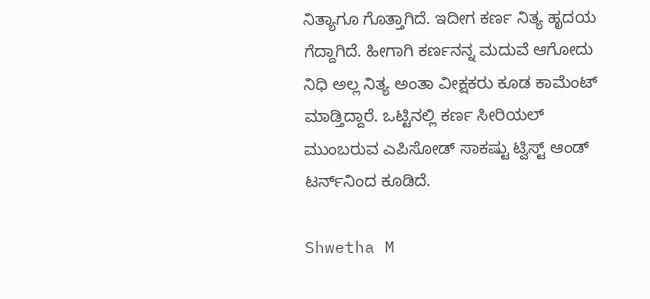ನಿತ್ಯಾಗೂ ಗೊತ್ತಾಗಿದೆ. ಇದೀಗ ಕರ್ಣ ನಿತ್ಯ ಹೃದಯ ಗೆದ್ದಾಗಿದೆ. ಹೀಗಾಗಿ ಕರ್ಣನನ್ನ ಮದುವೆ ಆಗೋದು ನಿಧಿ ಅಲ್ಲ ನಿತ್ಯ ಅಂತಾ ವೀಕ್ಷಕರು ಕೂಡ ಕಾಮೆಂಟ್‌ ಮಾಡ್ತಿದ್ದಾರೆ. ಒಟ್ಟಿನಲ್ಲಿ ಕರ್ಣ ಸೀರಿಯಲ್‌ ಮುಂಬರುವ ಎಪಿಸೋಡ್‌ ಸಾಕಷ್ಟು ಟ್ವಿಸ್ಟ್‌ ಆಂಡ್‌ ಟರ್ನ್‌ನಿಂದ ಕೂಡಿದೆ.

Shwetha M